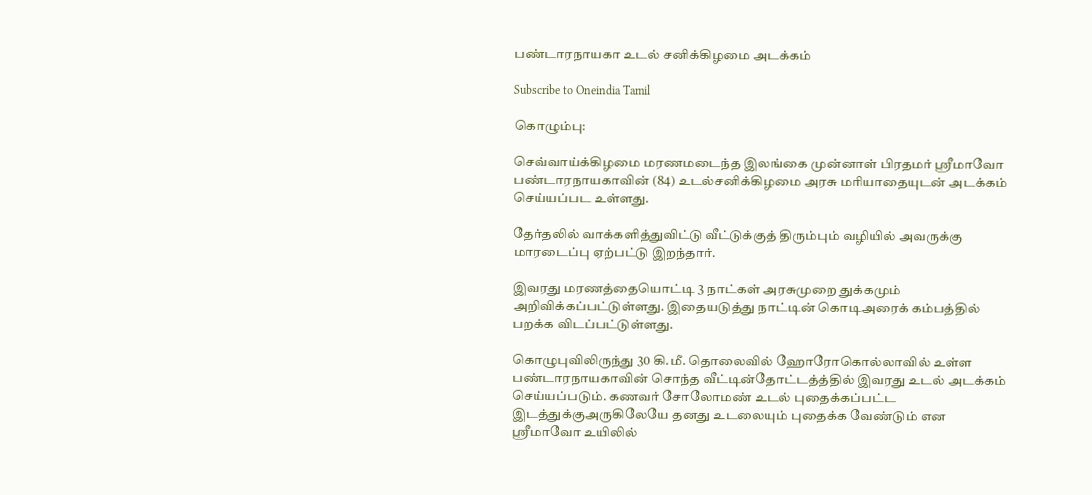பண்டாரநாயகா உடல் சனிக்கிழமை அடக்கம்

Subscribe to Oneindia Tamil

கொழும்பு:

செவ்வாய்க்கிழமை மரணமடைந்த இலங்கை முன்னாள் பிரதமர் ஸ்ரீமாவோ பண்டாரநாயகாவின் (84) உடல்சனிக்கிழமை அரசு மரியாதையுடன் அடக்கம் செய்யப்பட உள்ளது.

தேர்தலில் வாக்களித்துவிட்டு வீட்டுக்குத் திரும்பும் வழியில் அவருக்கு மாரடைப்பு ஏற்பட்டு இறந்தார்.

இவரது மரணத்தையொட்டி 3 நாட்கள் அரசுமுறை துக்கமும் அறிவிக்கப்பட்டுள்ளது. இதையடுத்து நாட்டின் கொடிஅரைக் கம்பத்தில் பறக்க விடப்பட்டுள்ளது.

கொழுபுவிலிருந்து 30 கி.மீ. தொலைவில் ஹோரோகொல்லாவில் உள்ள பண்டாரநாயகாவின் சொந்த வீட்டின்தோட்டத்த்தில் இவரது உடல் அடக்கம் செய்யப்படும். கணவர் சோலோமண் உடல் புதைக்கப்பட்ட இடத்துக்குஅருகிலேயே தனது உடலையும் புதைக்க வேண்டும் என ஸ்ரீமாவோ உயிலில்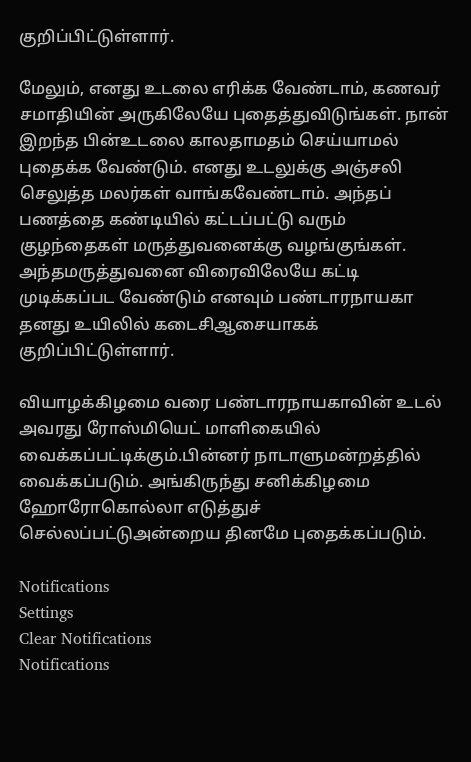குறிப்பிட்டுள்ளார்.

மேலும், எனது உடலை எரிக்க வேண்டாம், கணவர் சமாதியின் அருகிலேயே புதைத்துவிடுங்கள். நான் இறந்த பின்உடலை காலதாமதம் செய்யாமல் புதைக்க வேண்டும். எனது உடலுக்கு அஞ்சலி செலுத்த மலர்கள் வாங்கவேண்டாம். அந்தப் பணத்தை கண்டியில் கட்டப்பட்டு வரும் குழந்தைகள் மருத்துவனைக்கு வழங்குங்கள். அந்தமருத்துவனை விரைவிலேயே கட்டி முடிக்கப்பட வேண்டும் எனவும் பண்டாரநாயகா தனது உயிலில் கடைசிஆசையாகக் குறிப்பிட்டுள்ளார்.

வியாழக்கிழமை வரை பண்டாரநாயகாவின் உடல் அவரது ரோஸ்மியெட் மாளிகையில் வைக்கப்பட்டிக்கும்.பின்னர் நாடாளுமன்றத்தில் வைக்கப்படும். அங்கிருந்து சனிக்கிழமை ஹோரோகொல்லா எடுத்துச் செல்லப்பட்டுஅன்றைய தினமே புதைக்கப்படும்.

Notifications
Settings
Clear Notifications
Notifications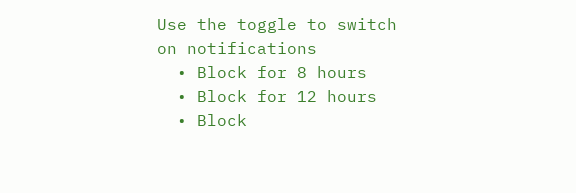Use the toggle to switch on notifications
  • Block for 8 hours
  • Block for 12 hours
  • Block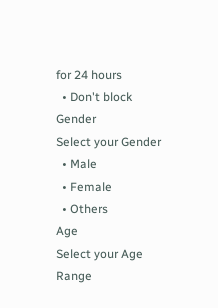for 24 hours
  • Don't block
Gender
Select your Gender
  • Male
  • Female
  • Others
Age
Select your Age Range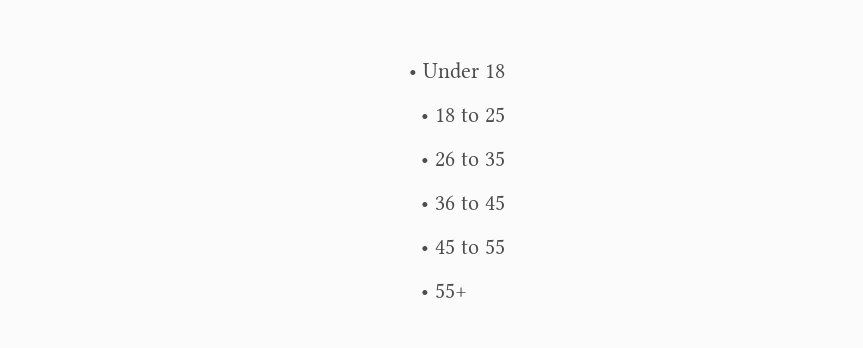• Under 18
  • 18 to 25
  • 26 to 35
  • 36 to 45
  • 45 to 55
  • 55+